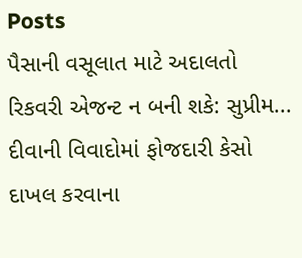Posts
પૈસાની વસૂલાત માટે અદાલતો રિકવરી એજન્ટ ન બની શકે: સુપ્રીમ...
દીવાની વિવાદોમાં ફોજદારી કેસો દાખલ કરવાના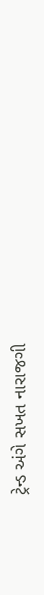ટ્રેન્ડ અંગે સખત નારાજગી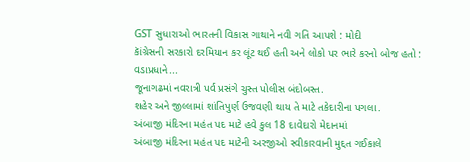GST સુધારાઓ ભારતની વિકાસ ગાથાને નવી ગતિ આપશે : મોદી
કાૅંગ્રેસની સરકારો દરમિયાન કર લૂંટ થઈ હતી અને લોકો પર ભારે કરનો બોજ હતો : વડાપ્રધાને...
જૂનાગઢમાં નવરાત્રી પર્વ પ્રસંગે ચુસ્ત પોલીસ બંદોબસ્ત.
શહેર અને જીલ્લામાં શાંતિપુર્ણ ઉજવણી થાય તે માટે તકેદારીના પગલા.
અંબાજી મંદિરના મહંત પદ માટે હવે કુલ 18 દાવેદારો મેદાનમાં
અંબાજી મંદિરના મહંત પદ માટેની અરજીઓ સ્વીકારવાની મુદ્દત ગઈકાલે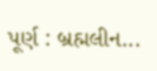પૂર્ણ : બ્રહ્મલીન...